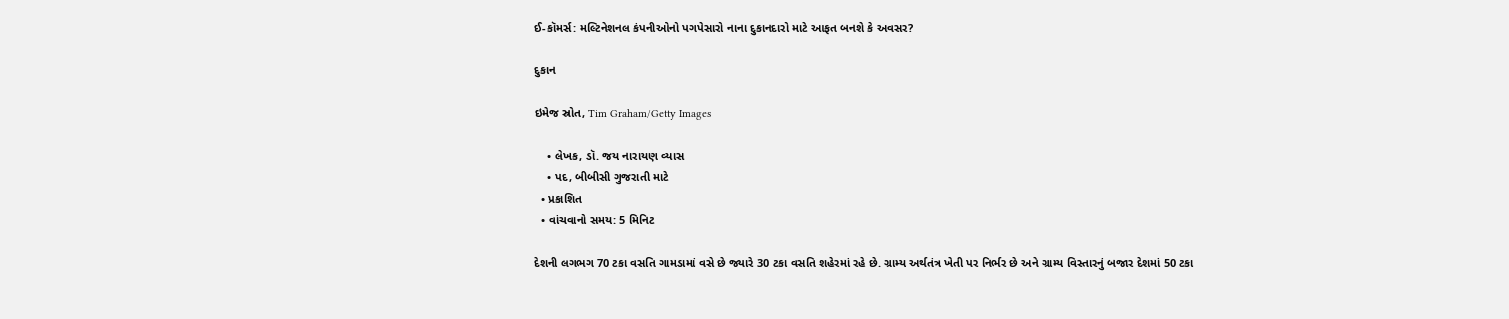ઈ-કૉમર્સ: મલ્ટિનેશનલ કંપનીઓનો પગપેસારો નાના દુકાનદારો માટે આફત બનશે કે અવસર?

દુકાન

ઇમેજ સ્રોત, Tim Graham/Getty Images

    • લેખક, ડૉ. જય નારાયણ વ્યાસ
    • પદ, બીબીસી ગુજરાતી માટે
  • પ્રકાશિત
  • વાંચવાનો સમય: 5 મિનિટ

દેશની લગભગ 70 ટકા વસતિ ગામડામાં વસે છે જ્યારે 30 ટકા વસતિ શહેરમાં રહે છે. ગ્રામ્ય અર્થતંત્ર ખેતી પર નિર્ભર છે અને ગ્રામ્ય વિસ્તારનું બજાર દેશમાં 50 ટકા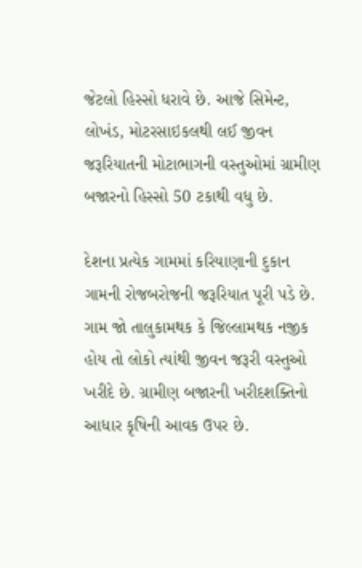જેટલો હિસ્સો ધરાવે છે. આજે સિમેન્ટ, લોખંડ, મોટરસાઇકલથી લઈ જીવન જરૂરિયાતની મોટાભાગની વસ્તુઓમાં ગ્રામીણ બજારનો હિસ્સો 50 ટકાથી વધુ છે.

દેશના પ્રત્યેક ગામમાં કરિયાણાની દુકાન ગામની રોજબરોજની જરૂરિયાત પૂરી પડે છે. ગામ જો તાલુકામથક કે જિલ્લામથક નજીક હોય તો લોકો ત્યાંથી જીવન જરૂરી વસ્તુઓ ખરીદે છે. ગ્રામીણ બજારની ખરીદશક્તિનો આધાર કૃષિની આવક ઉપર છે.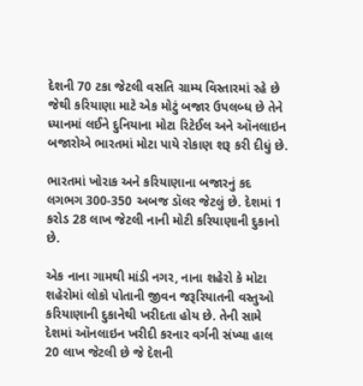દેશની 70 ટકા જેટલી વસતિ ગ્રામ્ય વિસ્તારમાં રહે છે જેથી કરિયાણા માટે એક મોટું બજાર ઉપલબ્ધ છે તેને ધ્યાનમાં લઈને દુનિયાના મોટા રિટેઈલ અને ઑનલાઇન બજારોએ ભારતમાં મોટા પાયે રોકાણ શરૂ કરી દીધું છે.

ભારતમાં ખોરાક અને કરિયાણાના બજારનું કદ લગભગ 300-350 અબજ ડૉલર જેટલું છે. દેશમાં 1 કરોડ 28 લાખ જેટલી નાની મોટી કરિયાણાની દુકાનો છે.

એક નાના ગામથી માંડી નગર, નાના શહેરો કે મોટા શહેરોમાં લોકો પોતાની જીવન જરૂરિયાતની વસ્તુઓ કરિયાણાની દુકાનેથી ખરીદતા હોય છે. તેની સામે દેશમાં ઑનલાઇન ખરીદી કરનાર વર્ગની સંખ્યા હાલ 20 લાખ જેટલી છે જે દેશની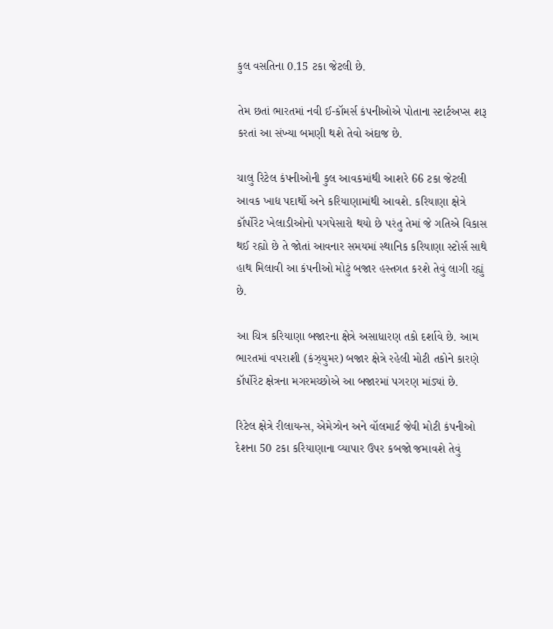કુલ વસતિના 0.15 ટકા જેટલી છે.

તેમ છતાં ભારતમાં નવી ઈ-કૉમર્સ કંપનીઓએ પોતાના સ્ટાર્ટઅપ્સ શરૂ કરતાં આ સંખ્યા બમણી થશે તેવો અંદાજ છે.

ચાલુ રિટેલ કંપનીઓની કુલ આવકમાંથી આશરે 66 ટકા જેટલી આવક ખાદ્ય પદાર્થો અને કરિયાણામાંથી આવશે. કરિયાણા ક્ષેત્રે કૉર્પોરેટ ખેલાડીઓનો પગપેસારો થયો છે પરંતુ તેમાં જે ગતિએ વિકાસ થઈ રહ્યો છે તે જોતાં આવનાર સમયમાં સ્થાનિક કરિયાણા સ્ટોર્સ સાથે હાથ મિલાવી આ કંપનીઓ મોટું બજાર હસ્તગત કરશે તેવું લાગી રહ્યું છે.

આ ચિત્ર કરિયાણા બજારના ક્ષેત્રે અસાધારણ તકો દર્શાવે છે. આમ ભારતમાં વપરાશી (કંઝ્યુમર) બજાર ક્ષેત્રે રહેલી મોટી તકોને કારણે કૉર્પોરેટ ક્ષેત્રના મગરમચ્છોએ આ બજારમાં પગરણ માંડ્યાં છે.

રિટેલ ક્ષેત્રે રીલાયન્સ, એમેઝોન અને વૉલમાર્ટ જેવી મોટી કંપનીઓ દેશના 50 ટકા કરિયાણાના વ્યાપાર ઉપર કબજો જમાવશે તેવું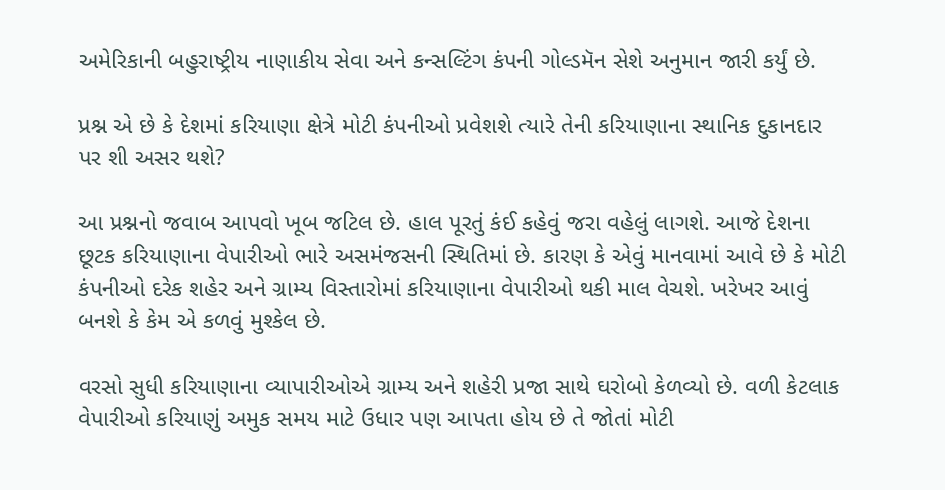અમેરિકાની બહુરાષ્ટ્રીય નાણાકીય સેવા અને કન્સલ્ટિંગ કંપની ગોલ્ડમૅન સેશે અનુમાન જારી કર્યું છે.

પ્રશ્ન એ છે કે દેશમાં કરિયાણા ક્ષેત્રે મોટી કંપનીઓ પ્રવેશશે ત્યારે તેની કરિયાણાના સ્થાનિક દુકાનદાર પર શી અસર થશે?

આ પ્રશ્નનો જવાબ આપવો ખૂબ જટિલ છે. હાલ પૂરતું કંઈ કહેવું જરા વહેલું લાગશે. આજે દેશના છૂટક કરિયાણાના વેપારીઓ ભારે અસમંજસની સ્થિતિમાં છે. કારણ કે એવું માનવામાં આવે છે કે મોટી કંપનીઓ દરેક શહેર અને ગ્રામ્ય વિસ્તારોમાં કરિયાણાના વેપારીઓ થકી માલ વેચશે. ખરેખર આવું બનશે કે કેમ એ કળવું મુશ્કેલ છે.

વરસો સુધી કરિયાણાના વ્યાપારીઓએ ગ્રામ્ય અને શહેરી પ્રજા સાથે ઘરોબો કેળવ્યો છે. વળી કેટલાક વેપારીઓ કરિયાણું અમુક સમય માટે ઉધાર પણ આપતા હોય છે તે જોતાં મોટી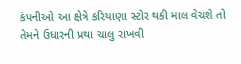કંપનીઓ આ ક્ષેત્રે કરિયાણા સ્ટોર થકી માલ વેચશે તો તેમને ઉધારની પ્રથા ચાલુ રાખવી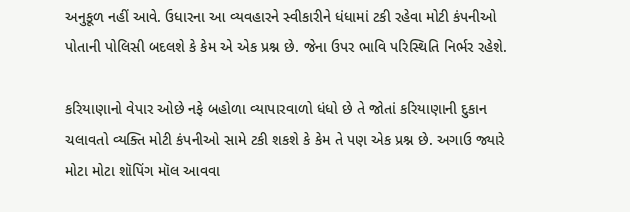અનુકૂળ નહીં આવે. ઉધારના આ વ્યવહારને સ્વીકારીને ધંધામાં ટકી રહેવા મોટી કંપનીઓ પોતાની પોલિસી બદલશે કે કેમ એ એક પ્રશ્ન છે. જેના ઉપર ભાવિ પરિસ્થિતિ નિર્ભર રહેશે.

કરિયાણાનો વેપાર ઓછે નફે બહોળા વ્યાપારવાળો ધંધો છે તે જોતાં કરિયાણાની દુકાન ચલાવતો વ્યક્તિ મોટી કંપનીઓ સામે ટકી શકશે કે કેમ તે પણ એક પ્રશ્ન છે. અગાઉ જ્યારે મોટા મોટા શૉપિંગ મૉલ આવવા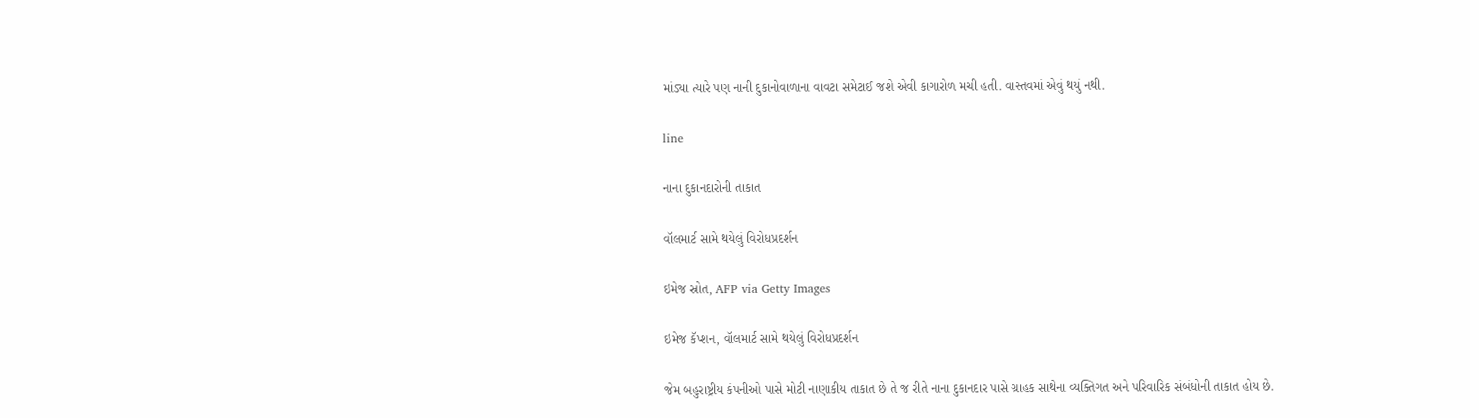માંડ્યા ત્યારે પણ નાની દુકાનોવાળાના વાવટા સમેટાઈ જશે એવી કાગારોળ મચી હતી. વાસ્તવમાં એવું થયું નથી.

line

નાના દુકાનદારોની તાકાત

વૉલમાર્ટ સામે થયેલું વિરોધપ્રદર્શન

ઇમેજ સ્રોત, AFP via Getty Images

ઇમેજ કૅપ્શન, વૉલમાર્ટ સામે થયેલું વિરોધપ્રદર્શન

જેમ બહુરાષ્ટ્રીય કંપનીઓ પાસે મોટી નાણાકીય તાકાત છે તે જ રીતે નાના દુકાનદાર પાસે ગ્રાહક સાથેના વ્યક્તિગત અને પરિવારિક સંબંધોની તાકાત હોય છે.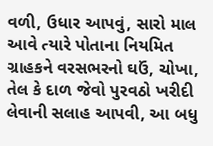વળી, ઉધાર આપવું, સારો માલ આવે ત્યારે પોતાના નિયમિત ગ્રાહકને વરસભરનો ઘઉં, ચોખા, તેલ કે દાળ જેવો પુરવઠો ખરીદી લેવાની સલાહ આપવી, આ બધુ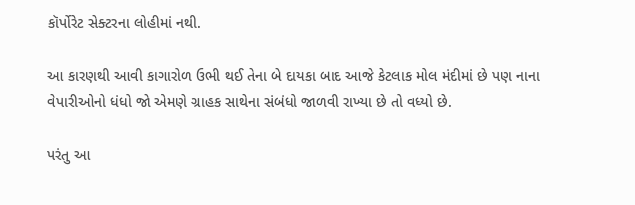કૉર્પોરેટ સેક્ટરના લોહીમાં નથી.

આ કારણથી આવી કાગારોળ ઉભી થઈ તેના બે દાયકા બાદ આજે કેટલાક મોલ મંદીમાં છે પણ નાના વેપારીઓનો ધંધો જો એમણે ગ્રાહક સાથેના સંબંધો જાળવી રાખ્યા છે તો વધ્યો છે.

પરંતુ આ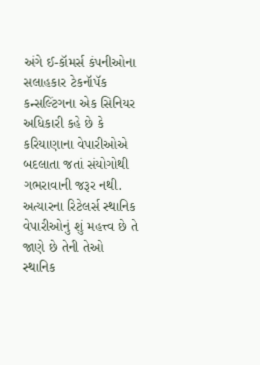અંગે ઈ-કૉમર્સ કંપનીઓના સલાહકાર ટેકનૉપૅક કન્સલ્ટિંગના એક સિનિયર અધિકારી કહે છે કે કરિયાણાના વેપારીઓએ બદલાતા જતાં સંયોગોથી ગભરાવાની જરૂર નથી. અત્યારના રિટેલર્સ સ્થાનિક વેપારીઓનું શું મહત્ત્વ છે તે જાણે છે તેની તેઓ સ્થાનિક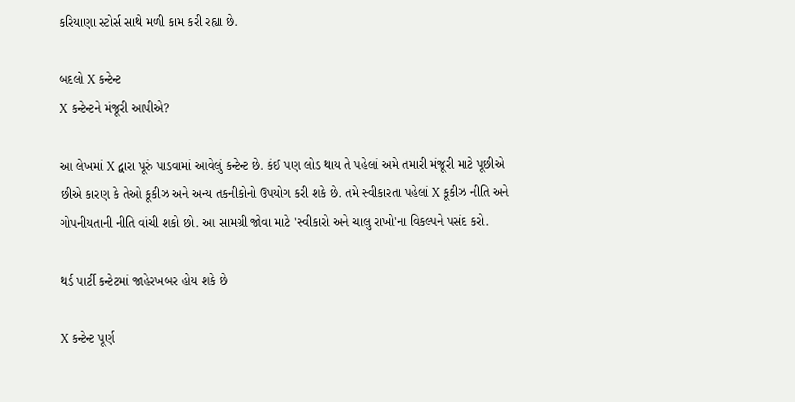કરિયાણા સ્ટોર્સ સાથે મળી કામ કરી રહ્યા છે.

બદલો X કન્ટેન્ટ
X કન્ટેન્ટને મંજૂરી આપીએ?

આ લેખમાં X દ્વારા પૂરું પાડવામાં આવેલું કન્ટેન્ટ છે. કંઈ પણ લોડ થાય તે પહેલાં અમે તમારી મંજૂરી માટે પૂછીએ છીએ કારણ કે તેઓ કૂકીઝ અને અન્ય તકનીકોનો ઉપયોગ કરી શકે છે. તમે સ્વીકારતા પહેલાં X કૂકીઝ નીતિ અને ગોપનીયતાની નીતિ વાંચી શકો છો. આ સામગ્રી જોવા માટે 'સ્વીકારો અને ચાલુ રાખો'ના વિકલ્પને પસંદ કરો.

થર્ડ પાર્ટી કન્ટેટમાં જાહેરખબર હોય શકે છે

X કન્ટેન્ટ પૂર્ણ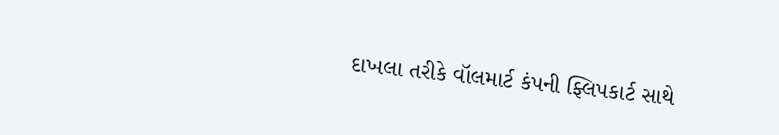દાખલા તરીકે વૉલમાર્ટ કંપની ફ્લિપકાર્ટ સાથે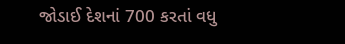જોડાઈ દેશનાં 700 કરતાં વધુ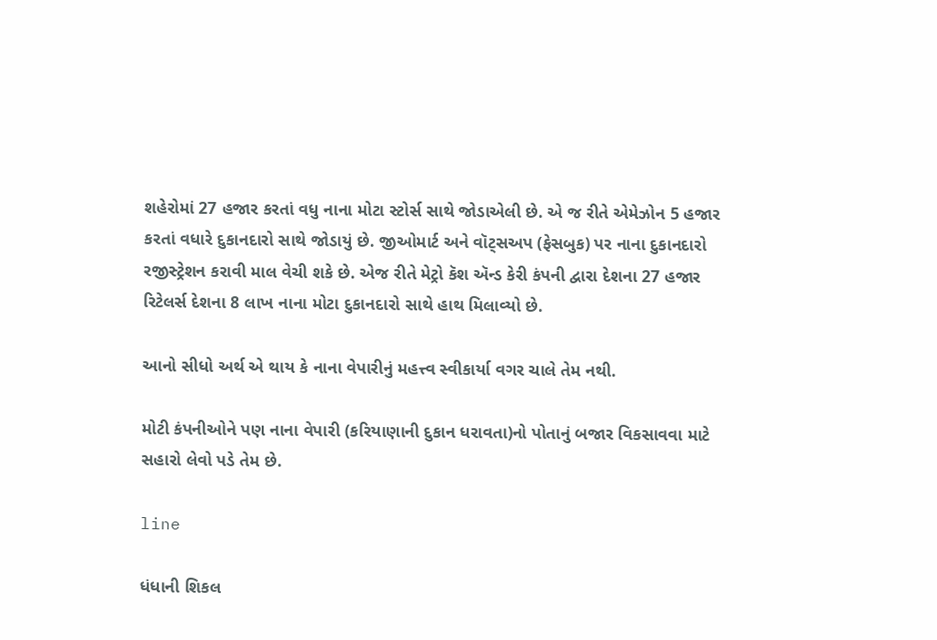શહેરોમાં 27 હજાર કરતાં વધુ નાના મોટા સ્ટોર્સ સાથે જોડાએલી છે. એ જ રીતે એમેઝોન 5 હજાર કરતાં વધારે દુકાનદારો સાથે જોડાયું છે. જીઓમાર્ટ અને વૉટ્સઅપ (ફેસબુક) પર નાના દુકાનદારો રજીસ્ટ્રેશન કરાવી માલ વેચી શકે છે. એજ રીતે મેટ્રો કૅશ ઍન્ડ કેરી કંપની દ્વારા દેશના 27 હજાર રિટેલર્સ દેશના 8 લાખ નાના મોટા દુકાનદારો સાથે હાથ મિલાવ્યો છે.

આનો સીધો અર્થ એ થાય કે નાના વેપારીનું મહત્ત્વ સ્વીકાર્યા વગર ચાલે તેમ નથી.

મોટી કંપનીઓને પણ નાના વેપારી (કરિયાણાની દુકાન ધરાવતા)નો પોતાનું બજાર વિકસાવવા માટે સહારો લેવો પડે તેમ છે.

line

ધંધાની શિકલ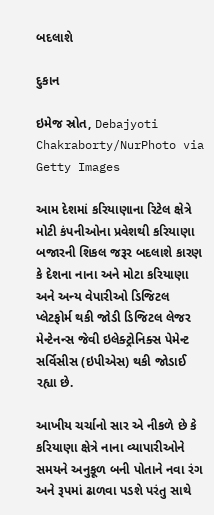બદલાશે

દુકાન

ઇમેજ સ્રોત, Debajyoti Chakraborty/NurPhoto via Getty Images

આમ દેશમાં કરિયાણાના રિટેલ ક્ષેત્રે મોટી કંપનીઓના પ્રવેશથી કરિયાણા બજારની શિકલ જરૂર બદલાશે કારણ કે દેશના નાના અને મોટા કરિયાણા અને અન્ય વેપારીઓ ડિજિટલ પ્લેટફોર્મ થકી જોડી ડિજિટલ લેજર મેન્ટેનન્સ જેવી ઇલેક્ટ્રોનિક્સ પેમેન્ટ સર્વિસીસ (ઇપીએસ) થકી જોડાઈ રહ્યા છે.

આખીય ચર્ચાનો સાર એ નીકળે છે કે કરિયાણા ક્ષેત્રે નાના વ્યાપારીઓને સમયને અનુકૂળ બની પોતાને નવા રંગ અને રૂપમાં ઢાળવા પડશે પરંતુ સાથે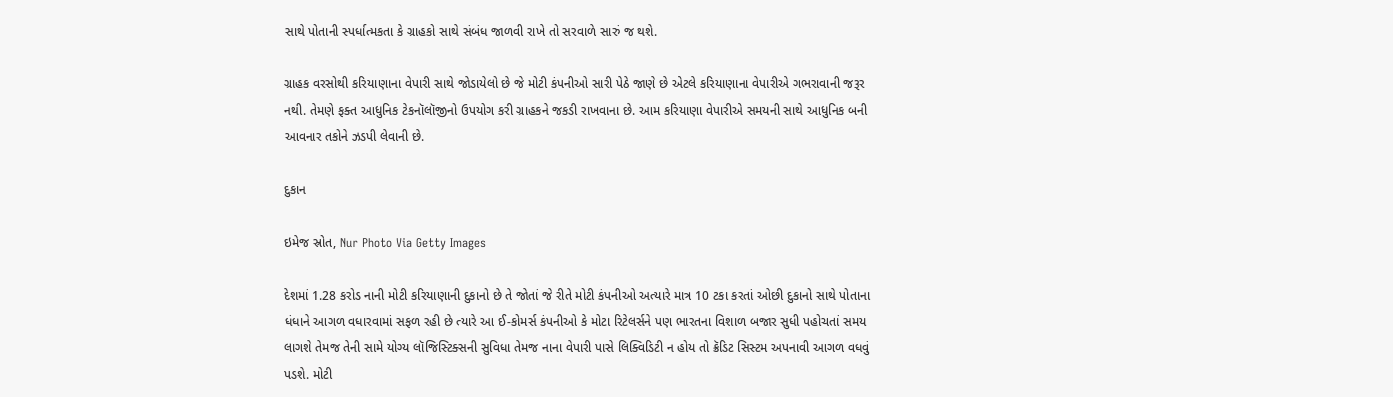સાથે પોતાની સ્પર્ધાત્મકતા કે ગ્રાહકો સાથે સંબંધ જાળવી રાખે તો સરવાળે સારું જ થશે.

ગ્રાહક વરસોથી કરિયાણાના વેપારી સાથે જોડાયેલો છે જે મોટી કંપનીઓ સારી પેઠે જાણે છે એટલે કરિયાણાના વેપારીએ ગભરાવાની જરૂર નથી. તેમણે ફક્ત આધુનિક ટેકનૉલૉજીનો ઉપયોગ કરી ગ્રાહકને જકડી રાખવાના છે. આમ કરિયાણા વેપારીએ સમયની સાથે આધુનિક બની આવનાર તકોને ઝડપી લેવાની છે.

દુકાન

ઇમેજ સ્રોત, Nur Photo Via Getty Images

દેશમાં 1.28 કરોડ નાની મોટી કરિયાણાની દુકાનો છે તે જોતાં જે રીતે મોટી કંપનીઓ અત્યારે માત્ર 10 ટકા કરતાં ઓછી દુકાનો સાથે પોતાના ધંધાને આગળ વધારવામાં સફળ રહી છે ત્યારે આ ઈ-કોમર્સ કંપનીઓ કે મોટા રિટેલર્સને પણ ભારતના વિશાળ બજાર સુધી પહોચતાં સમય લાગશે તેમજ તેની સામે યોગ્ય લૉજિસ્ટિક્સની સુવિધા તેમજ નાના વેપારી પાસે લિક્વિડિટી ન હોય તો ક્રૅડિટ સિસ્ટમ અપનાવી આગળ વધવું પડશે. મોટી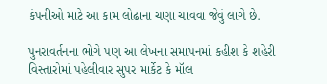કંપનીઓ માટે આ કામ લોઢાના ચણા ચાવવા જેવું લાગે છે.

પુનરાવર્તનના ભોગે પણ આ લેખના સમાપનમાં કહીશ કે શહેરી વિસ્તારોમાં પહેલીવાર સુપર માર્કેટ કે મૉલ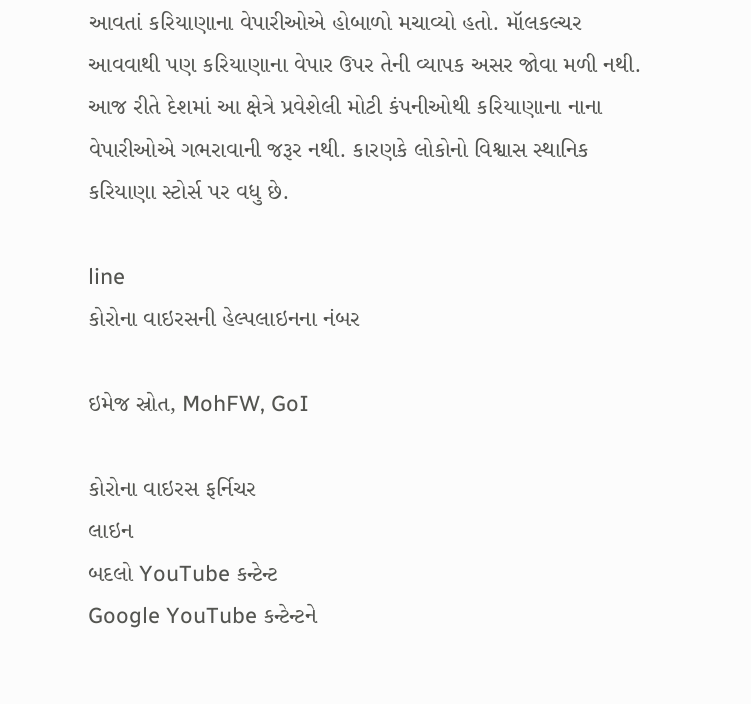આવતાં કરિયાણાના વેપારીઓએ હોબાળો મચાવ્યો હતો. મૉલકલ્ચર આવવાથી પણ કરિયાણાના વેપાર ઉપર તેની વ્યાપક અસર જોવા મળી નથી. આજ રીતે દેશમાં આ ક્ષેત્રે પ્રવેશેલી મોટી કંપનીઓથી કરિયાણાના નાના વેપારીઓએ ગભરાવાની જરૂર નથી. કારણકે લોકોનો વિશ્વાસ સ્થાનિક કરિયાણા સ્ટોર્સ પર વધુ છે.

line
કોરોના વાઇરસની હેલ્પલાઇનના નંબર

ઇમેજ સ્રોત, MohFW, GoI

કોરોના વાઇરસ ફર્નિચર
લાઇન
બદલો YouTube કન્ટેન્ટ
Google YouTube કન્ટેન્ટને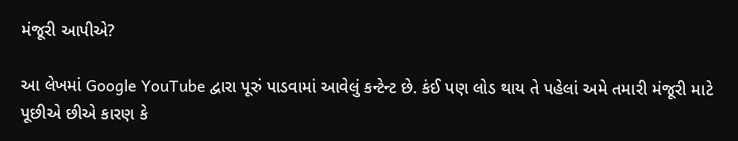મંજૂરી આપીએ?

આ લેખમાં Google YouTube દ્વારા પૂરું પાડવામાં આવેલું કન્ટેન્ટ છે. કંઈ પણ લોડ થાય તે પહેલાં અમે તમારી મંજૂરી માટે પૂછીએ છીએ કારણ કે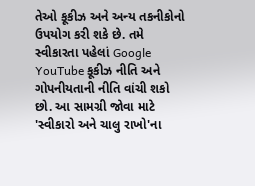તેઓ કૂકીઝ અને અન્ય તકનીકોનો ઉપયોગ કરી શકે છે. તમે સ્વીકારતા પહેલાં Google YouTube કૂકીઝ નીતિ અને ગોપનીયતાની નીતિ વાંચી શકો છો. આ સામગ્રી જોવા માટે 'સ્વીકારો અને ચાલુ રાખો'ના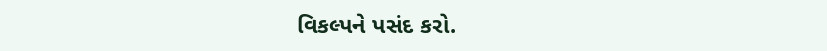વિકલ્પને પસંદ કરો.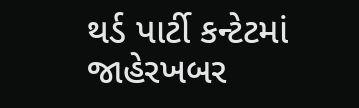થર્ડ પાર્ટી કન્ટેટમાં જાહેરખબર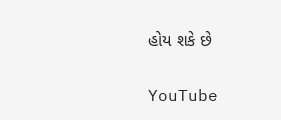હોય શકે છે

YouTube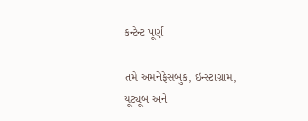કન્ટેન્ટ પૂર્ણ

તમે અમનેફેસબુક, ઇન્સ્ટાગ્રામ, યૂટ્યૂબ અને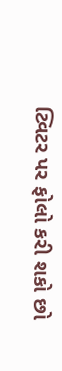ટ્વિટર પર ફોલો કરી શકો છો